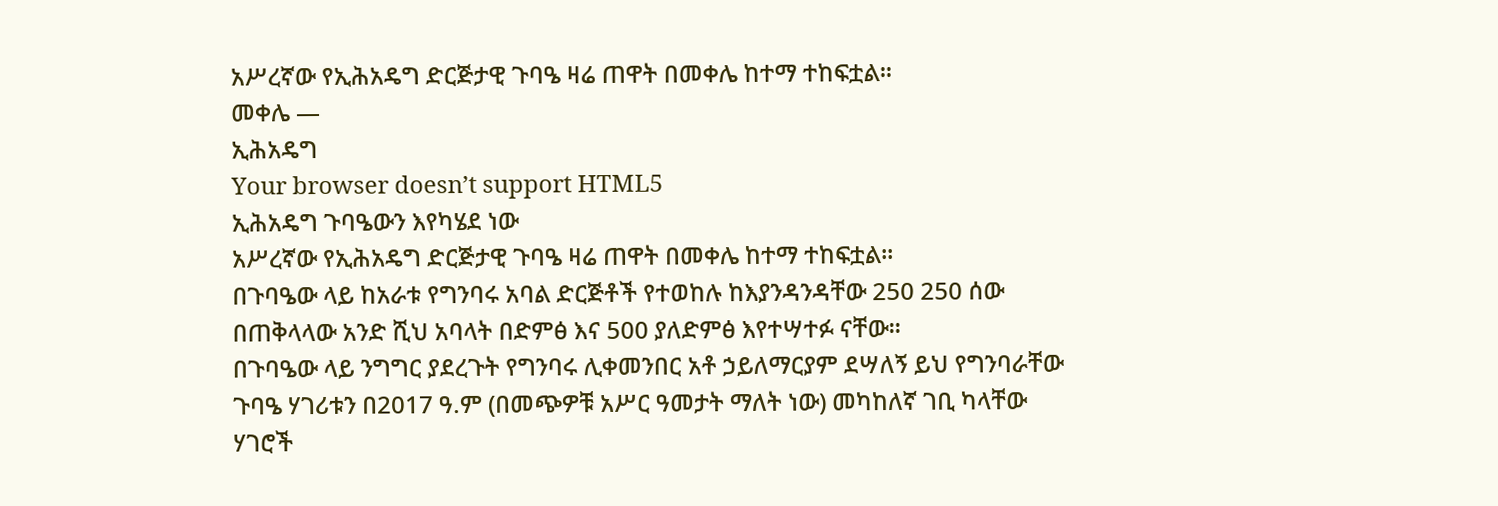አሥረኛው የኢሕአዴግ ድርጅታዊ ጉባዔ ዛሬ ጠዋት በመቀሌ ከተማ ተከፍቷል፡፡
መቀሌ —
ኢሕአዴግ
Your browser doesn’t support HTML5
ኢሕአዴግ ጉባዔውን እየካሄደ ነው
አሥረኛው የኢሕአዴግ ድርጅታዊ ጉባዔ ዛሬ ጠዋት በመቀሌ ከተማ ተከፍቷል፡፡
በጉባዔው ላይ ከአራቱ የግንባሩ አባል ድርጅቶች የተወከሉ ከእያንዳንዳቸው 250 250 ሰው በጠቅላላው አንድ ሺህ አባላት በድምፅ እና 500 ያለድምፅ እየተሣተፉ ናቸው፡፡
በጉባዔው ላይ ንግግር ያደረጉት የግንባሩ ሊቀመንበር አቶ ኃይለማርያም ደሣለኝ ይህ የግንባራቸው ጉባዔ ሃገሪቱን በ2017 ዓ.ም (በመጭዎቹ አሥር ዓመታት ማለት ነው) መካከለኛ ገቢ ካላቸው ሃገሮች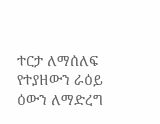ተርታ ለማሰለፍ የተያዘውን ራዕይ ዕውን ለማድረግ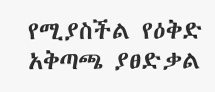የሚያስችል የዕቅድ አቅጣጫ ያፀድቃል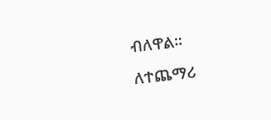ብለዋል፡፡
ለተጨማሪ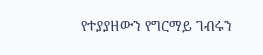የተያያዘውን የግርማይ ገብሩን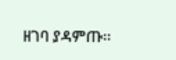ዘገባ ያዳምጡ፡፡